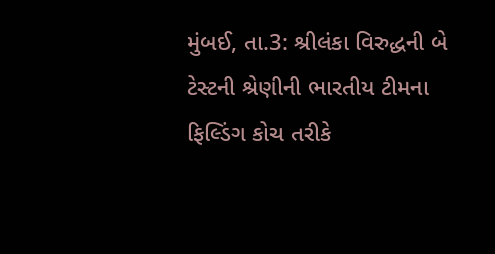મુંબઈ, તા.3: શ્રીલંકા વિરુદ્ધની બે ટેસ્ટની શ્રેણીની ભારતીય ટીમના ફિલ્ડિંગ કોચ તરીકે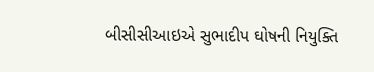બીસીસીઆઇએ સુભાદીપ ઘોષની નિયુક્તિ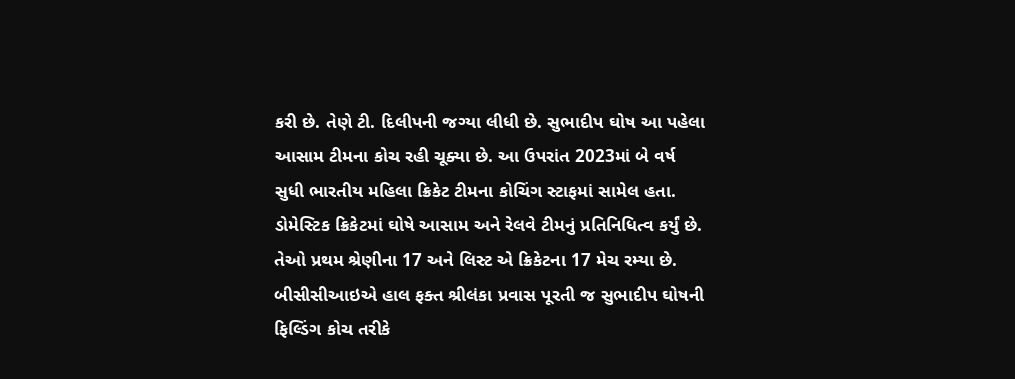કરી છે. તેણે ટી. દિલીપની જગ્યા લીધી છે. સુભાદીપ ઘોષ આ પહેલા આસામ ટીમના કોચ રહી ચૂક્યા છે. આ ઉપરાંત 2023માં બે વર્ષ સુધી ભારતીય મહિલા ક્રિકેટ ટીમના કોચિંગ સ્ટાફમાં સામેલ હતા. ડોમેસ્ટિક ક્રિકેટમાં ઘોષે આસામ અને રેલવે ટીમનું પ્રતિનિધિત્વ કર્યું છે. તેઓ પ્રથમ શ્રેણીના 17 અને લિસ્ટ એ ક્રિકેટના 17 મેચ રમ્યા છે. બીસીસીઆઇએ હાલ ફક્ત શ્રીલંકા પ્રવાસ પૂરતી જ સુભાદીપ ઘોષની ફિલ્ડિંગ કોચ તરીકે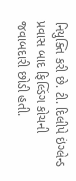નિયુક્તિ કરી છે. ટી. દિલીપે ઇંગ્લેન્ડ પ્રવાસ બાદ ફિલ્ડિંગ કોચની જવાબદારી છોડી હતી.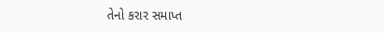તેનો કરાર સમાપ્ત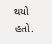થયો હતો.